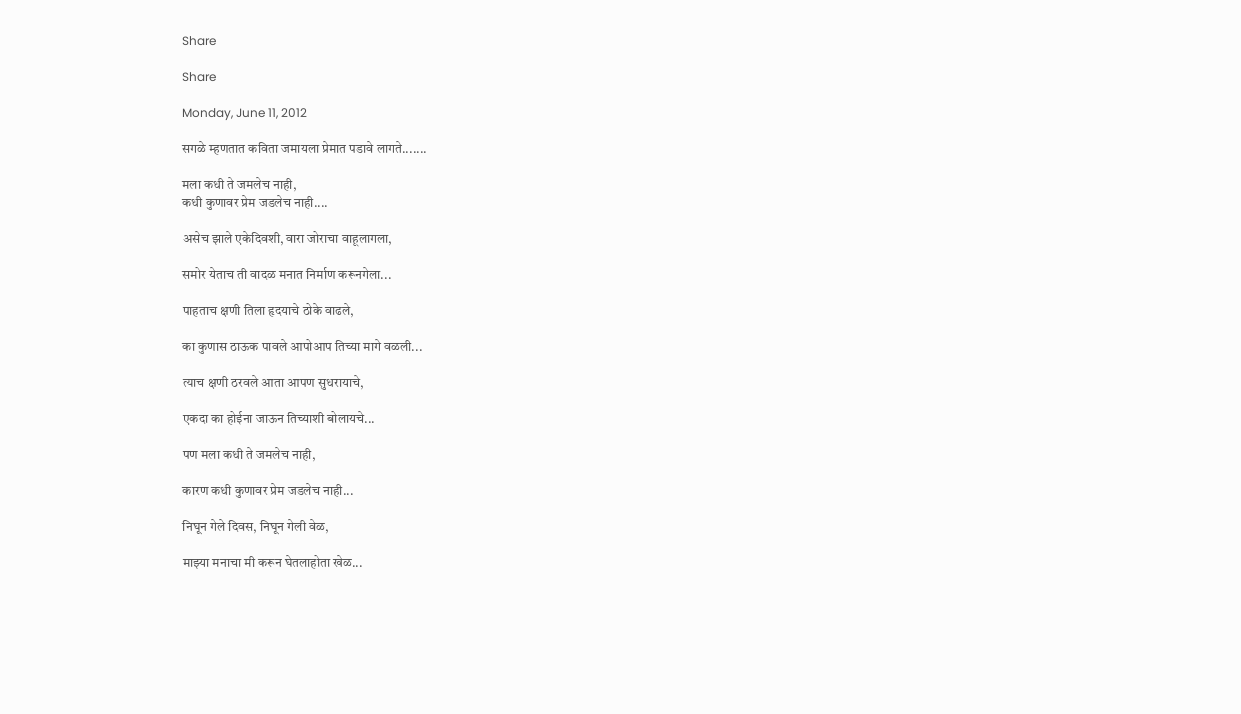Share

Share

Monday, June 11, 2012

सगळे म्हणतात कविता जमायला प्रेमात पडावे लागते.......

मला कधी ते जमलेच नाही,
कधी कुणावर प्रेम जडलेच नाही....

असेच झाले एकेदिवशी, वारा जोराचा वाहूलागला,

समोर येताच ती वादळ मनात निर्माण करूनगेला...

पाहताच क्षणी तिला हृदयाचे ठोके वाढले,

का कुणास ठाऊक पावले आपोआप तिच्या मागे वळली...

त्याच क्षणी ठरवले आता आपण सुधरायाचे,

एकदा का होईना जाऊन तिच्याशी बोलायचे...

पण मला कधी ते जमलेच नाही,

कारण कधी कुणावर प्रेम जडलेच नाही...

निघून गेले दिवस, निघून गेली वेळ,

माझ्या मनाचा मी करून घेतलाहोता खेळ...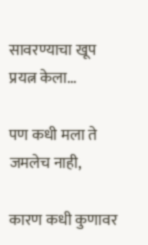सावरण्याचा खूप प्रयत्न केला...

पण कधी मला ते जमलेच नाही,

कारण कधी कुणावर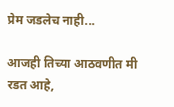प्रेम जडलेच नाही...

आजही तिच्या आठवणीत मी रडत आहे,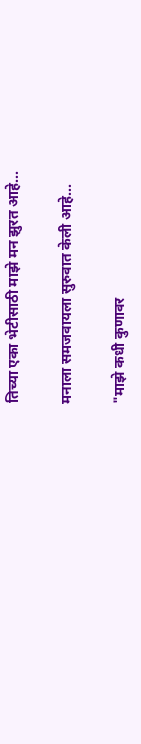तिच्या एका भेटीसाठी माझे मन झुरत आहे...

मनाला समजवायला सुरुवात केली आहे...

"माझे कधी कुणावर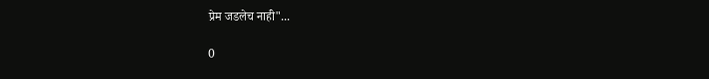प्रेम जडलेच नाही"...

0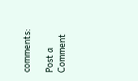comments:

Post a Comment